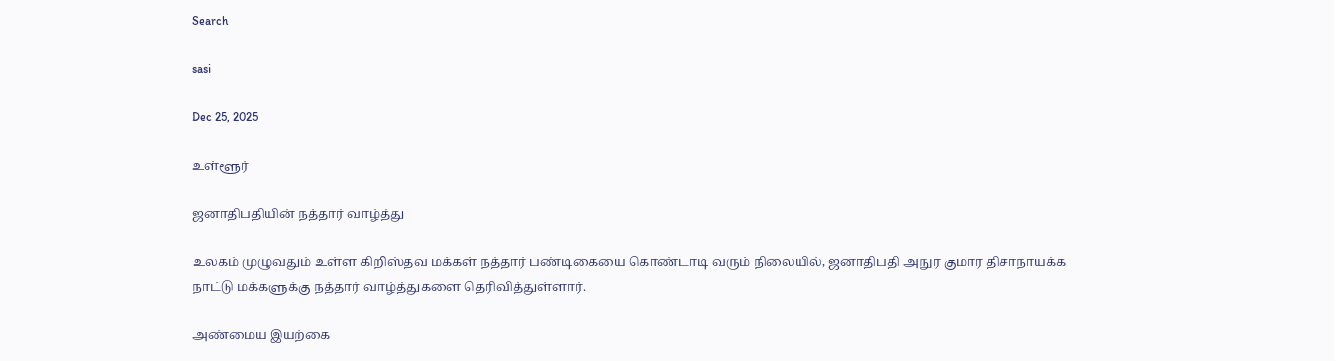Search

sasi

Dec 25, 2025

உள்ளூர்

ஜனாதிபதியின் நத்தார் வாழ்த்து

உலகம் முழுவதும் உள்ள கிறிஸ்தவ மக்கள் நத்தார் பண்டிகையை கொண்டாடி வரும் நிலையில், ஜனாதிபதி அநுர குமார திசாநாயக்க நாட்டு மக்களுக்கு நத்தார் வாழ்த்துகளை தெரிவித்துள்ளார்.

அண்மைய இயற்கை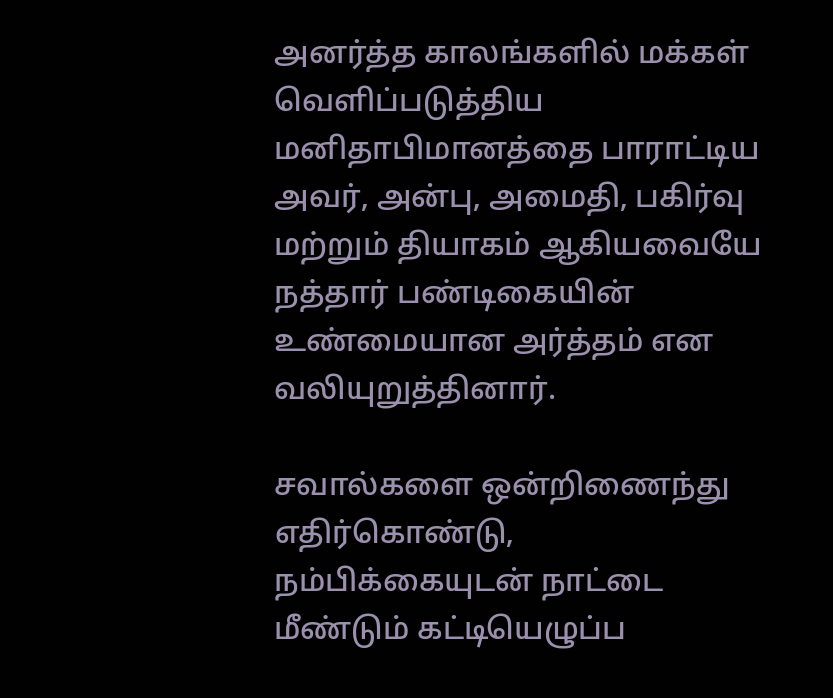அனர்த்த காலங்களில் மக்கள் வெளிப்படுத்திய மனிதாபிமானத்தை பாராட்டிய அவர், அன்பு, அமைதி, பகிர்வு மற்றும் தியாகம் ஆகியவையே நத்தார் பண்டிகையின் உண்மையான அர்த்தம் என வலியுறுத்தினார்.

சவால்களை ஒன்றிணைந்து எதிர்கொண்டு, நம்பிக்கையுடன் நாட்டை மீண்டும் கட்டியெழுப்ப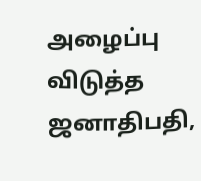அழைப்பு விடுத்த ஜனாதிபதி,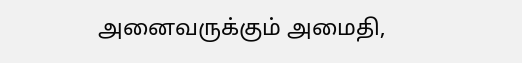அனைவருக்கும் அமைதி,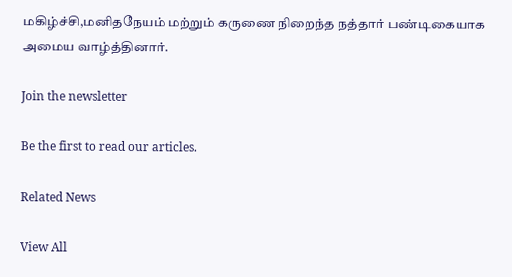மகிழ்ச்சி,மனிதநேயம் மற்றும் கருணை நிறைந்த நத்தார் பண்டிகையாக அமைய வாழ்த்தினார்.

Join the newsletter

Be the first to read our articles.

Related News

View All